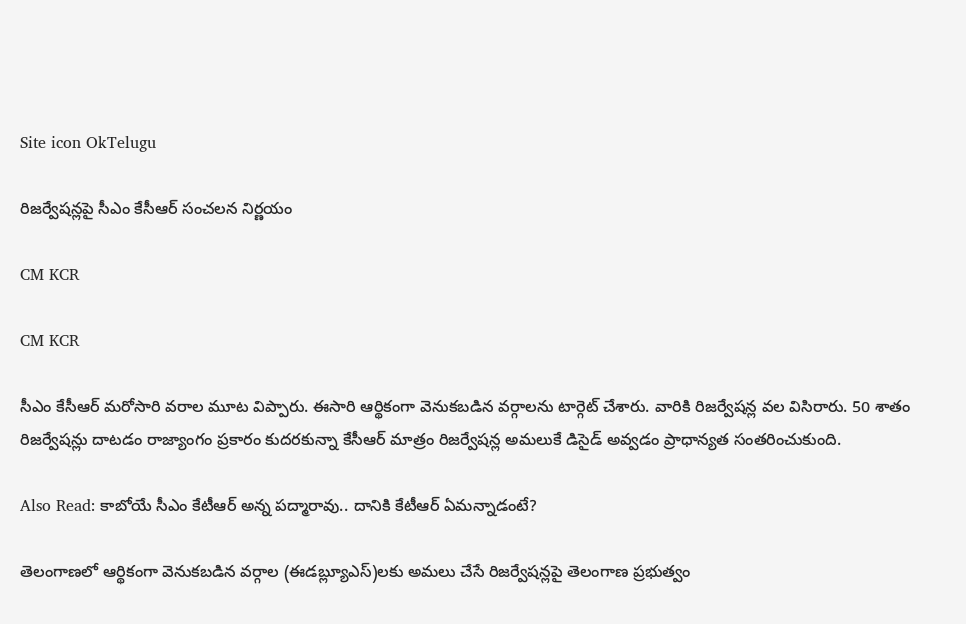Site icon OkTelugu

రిజర్వేషన్లపై సీఎం కేసీఆర్ సంచలన నిర్ణయం

CM KCR

CM KCR

సీఎం కేసీఆర్ మరోసారి వరాల మూట విప్పారు. ఈసారి ఆర్థికంగా వెనుకబడిన వర్గాలను టార్గెట్ చేశారు. వారికి రిజర్వేషన్ల వల విసిరారు. 50 శాతం రిజర్వేషన్లు దాటడం రాజ్యాంగం ప్రకారం కుదరకున్నా కేసీఆర్ మాత్రం రిజర్వేషన్ల అమలుకే డిసైడ్ అవ్వడం ప్రాధాన్యత సంతరించుకుంది.

Also Read: కాబోయే సీఎం కేటీఆర్ అన్న పద్మారావు.. దానికి కేటీఆర్ ఏమన్నాడంటే?

తెలంగాణలో ఆర్థికంగా వెనుకబడిన వర్గాల (ఈడబ్ల్యూఎస్)లకు అమలు చేసే రిజర్వేషన్లపై తెలంగాణ ప్రభుత్వం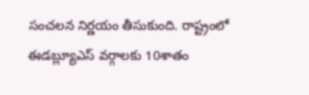సంచలన నిర్ణయం తీసుకుంది. రాష్ట్రంలో ఈడబ్ల్యూఎస్ వర్గాలకు 10శాతం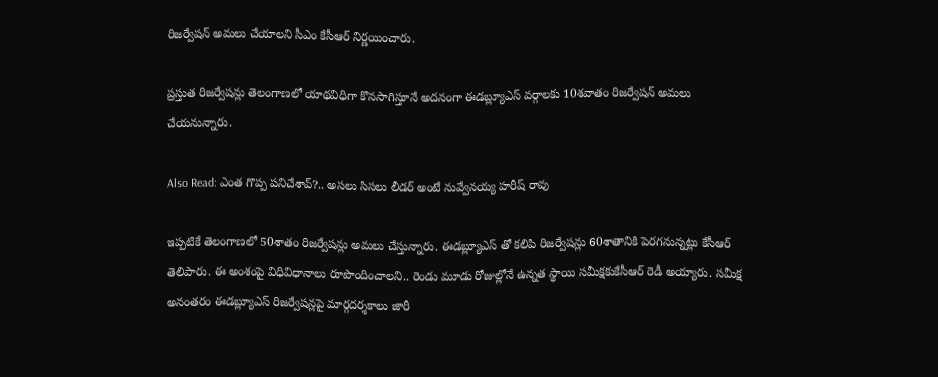రిజర్వేషన్ అమలు చేయాలని సీఎం కేసీఆర్ నిర్ణయించారు.

ప్రస్తుత రిజర్వేషన్లు తెలంగాణలో యాథవిధిగా కొనసాగిస్తూనే అదనంగా ఈడబ్ల్యూఎస్ వర్గాలకు 10శవాతం రిజర్వేషన్ అమలు చేయనున్నారు.

Also Read: ఎంత గొప్ప పనిచేశావ్?.. అసలు సిసలు లీడర్ అంటే నువ్వేనయ్య హరీష్ రావు

ఇప్పటికే తెలంగాణలో 50శాతం రిజర్వేషన్లు అమలు చేస్తున్నారు. ఈడబ్ల్యూఎస్ తో కలిపి రిజర్వేషన్లు 60శాతానికి పెరగనున్నట్లు కేసీఆర్ తెలిపారు. ఈ అంశంపై విధివిధానాలు రూపొందించాలని.. రెండు మూడు రోజుల్లోనే ఉన్నత స్థాయి సమీక్షకుకేసీఆర్ రెడీ అయ్యారు. సమీక్ష అనంతరం ఈడబ్ల్యూఎస్ రిజర్వేషన్లపై మార్గదర్శకాలు జారీ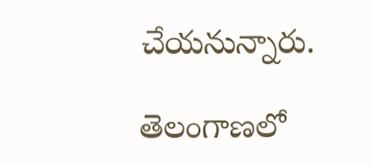చేయనున్నారు.

తెలంగాణలో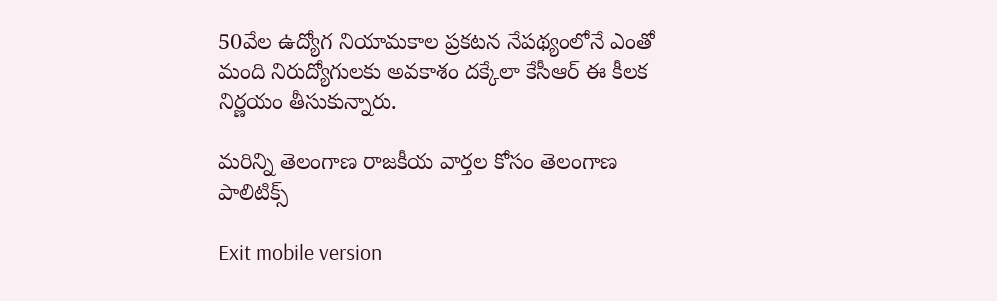50వేల ఉద్యోగ నియామకాల ప్రకటన నేపథ్యంలోనే ఎంతో మంది నిరుద్యోగులకు అవకాశం దక్కేలా కేసీఆర్ ఈ కీలక నిర్ణయం తీసుకున్నారు.

మరిన్ని తెలంగాణ రాజకీయ వార్తల కోసం తెలంగాణ పాలిటిక్స్

Exit mobile version